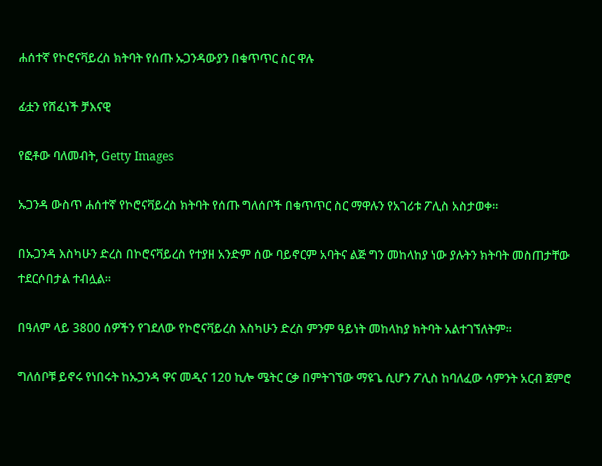ሐሰተኛ የኮሮናቫይረስ ክትባት የሰጡ ኡጋንዳውያን በቁጥጥር ስር ዋሉ

ፊቷን የሸፈነች ቻእናዊ

የፎቶው ባለመብት, Getty Images

ኡጋንዳ ውስጥ ሐሰተኛ የኮሮናቫይረስ ክትባት የሰጡ ግለሰቦች በቁጥጥር ስር ማዋሉን የአገሪቱ ፖሊስ አስታወቀ።

በኡጋንዳ እስካሁን ድረስ በኮሮናቫይረስ የተያዘ አንድም ሰው ባይኖርም አባትና ልጅ ግን መከላከያ ነው ያሉትን ክትባት መስጠታቸው ተደርሶበታል ተብሏል።

በዓለም ላይ 3800 ሰዎችን የገደለው የኮሮናቫይረስ እስካሁን ድረስ ምንም ዓይነት መከላከያ ክትባት አልተገኘለትም።

ግለሰቦቹ ይኖሩ የነበሩት ከኡጋንዳ ዋና መዲና 120 ኪሎ ሜትር ርቃ በምትገኘው ማዩጌ ሲሆን ፖሊስ ከባለፈው ሳምንት አርብ ጀምሮ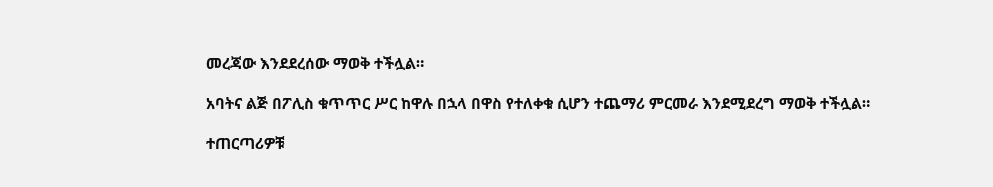መረጃው እንደደረሰው ማወቅ ተችሏል።

አባትና ልጅ በፖሊስ ቁጥጥር ሥር ከዋሉ በኋላ በዋስ የተለቀቁ ሲሆን ተጨማሪ ምርመራ እንደሚደረግ ማወቅ ተችሏል።

ተጠርጣሪዎቹ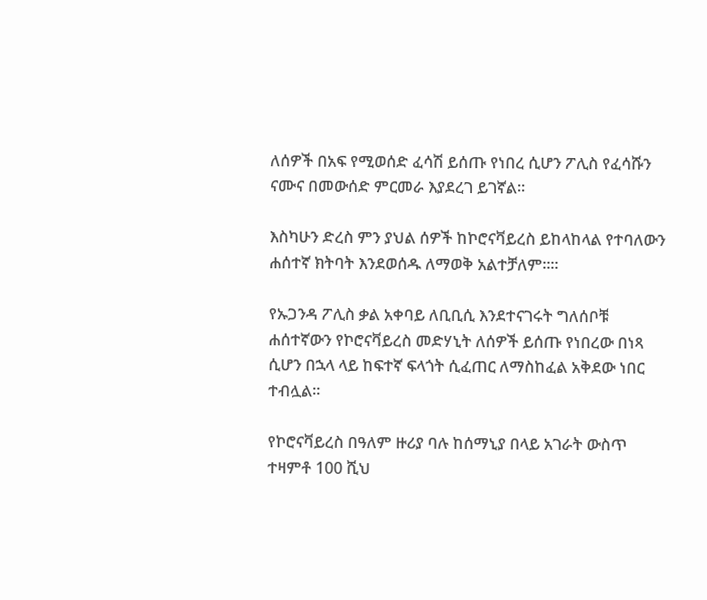ለሰዎች በአፍ የሚወሰድ ፈሳሽ ይሰጡ የነበረ ሲሆን ፖሊስ የፈሳሹን ናሙና በመውሰድ ምርመራ እያደረገ ይገኛል።

እስካሁን ድረስ ምን ያህል ሰዎች ከኮሮናቫይረስ ይከላከላል የተባለውን ሐሰተኛ ክትባት እንደወሰዱ ለማወቅ አልተቻለም።።

የኡጋንዳ ፖሊስ ቃል አቀባይ ለቢቢሲ እንደተናገሩት ግለሰቦቹ ሐሰተኛውን የኮሮናቫይረስ መድሃኒት ለሰዎች ይሰጡ የነበረው በነጻ ሲሆን በኋላ ላይ ከፍተኛ ፍላጎት ሲፈጠር ለማስከፈል አቅደው ነበር ተብሏል።

የኮሮናቫይረስ በዓለም ዙሪያ ባሉ ከሰማኒያ በላይ አገራት ውስጥ ተዛምቶ 100 ሺህ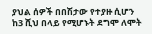ያህል ሰዎች በበሽታው የተያዙ ሲሆን ከ3 ሺህ በላይ የሚሆኑት ደግሞ ለሞት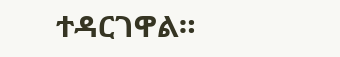ተዳርገዋል።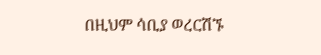በዚህም ሳቢያ ወረርሽኙ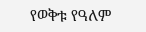የወቅቱ የዓለም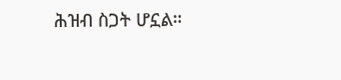ሕዝብ ስጋት ሆኗል።